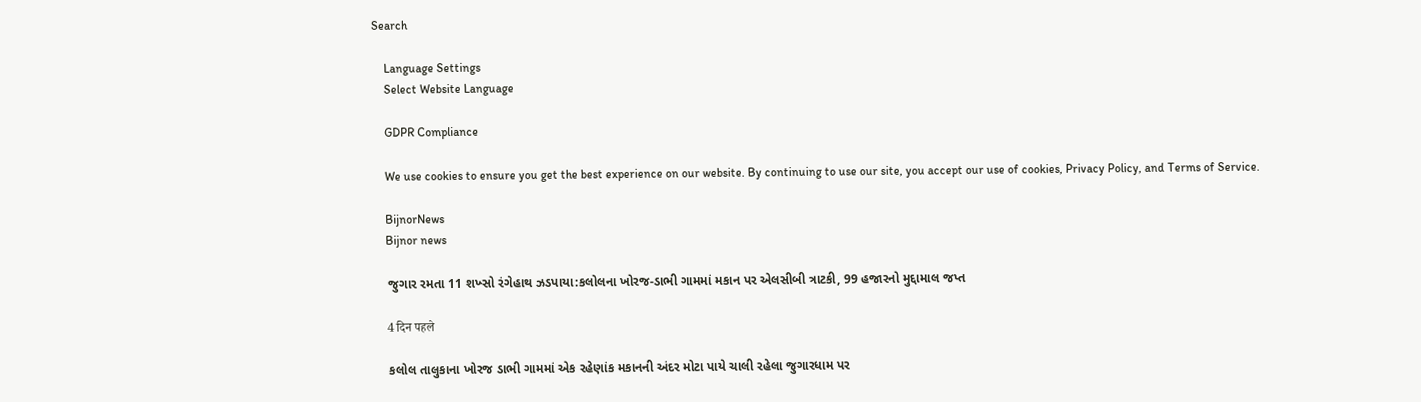Search

    Language Settings
    Select Website Language

    GDPR Compliance

    We use cookies to ensure you get the best experience on our website. By continuing to use our site, you accept our use of cookies, Privacy Policy, and Terms of Service.

    BijnorNews
    Bijnor news

    જુગાર રમતા 11 શખ્સો રંગેહાથ ઝડપાયા:કલોલના ખોરજ-ડાભી ગામમાં મકાન પર એલસીબી ત્રાટકી, 99 હજારનો મુદ્દામાલ જપ્ત

    4 दिन पहले

    કલોલ તાલુકાના ખોરજ ડાભી ગામમાં એક રહેણાંક મકાનની અંદર મોટા પાયે ચાલી રહેલા જુગારધામ પર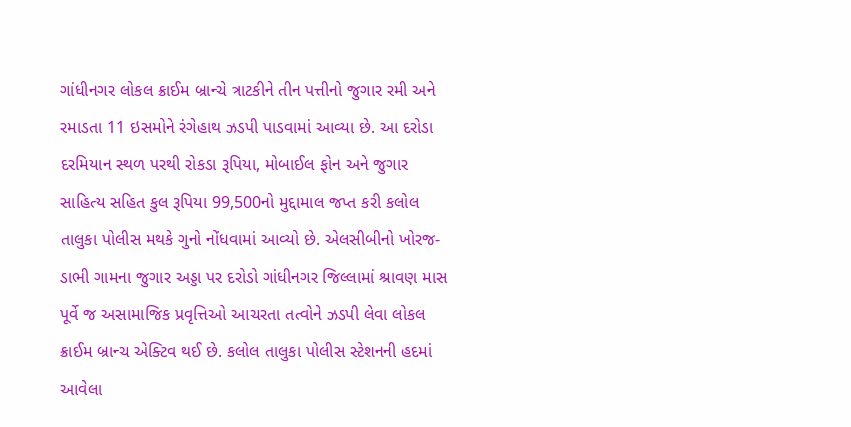ગાંધીનગર લોકલ ક્રાઈમ બ્રાન્ચે ત્રાટકીને તીન પત્તીનો જુગાર રમી અને રમાડતા 11 ઇસમોને રંગેહાથ ઝડપી પાડવામાં આવ્યા છે. આ દરોડા દરમિયાન સ્થળ પરથી રોકડા રૂપિયા, મોબાઈલ ફોન અને જુગાર સાહિત્ય સહિત કુલ રૂપિયા 99,500નો મુદ્દામાલ જપ્ત કરી કલોલ તાલુકા પોલીસ મથકે ગુનો નોંધવામાં આવ્યો છે. એલસીબીનો ખોરજ-ડાભી ગામના જુગાર અડ્ડા પર દરોડો ગાંધીનગર જિલ્લામાં શ્રાવણ માસ પૂર્વે જ અસામાજિક પ્રવૃત્તિઓ આચરતા તત્વોને ઝડપી લેવા લોકલ ક્રાઈમ બ્રાન્ચ એક્ટિવ થઈ છે. કલોલ તાલુકા પોલીસ સ્ટેશનની હદમાં આવેલા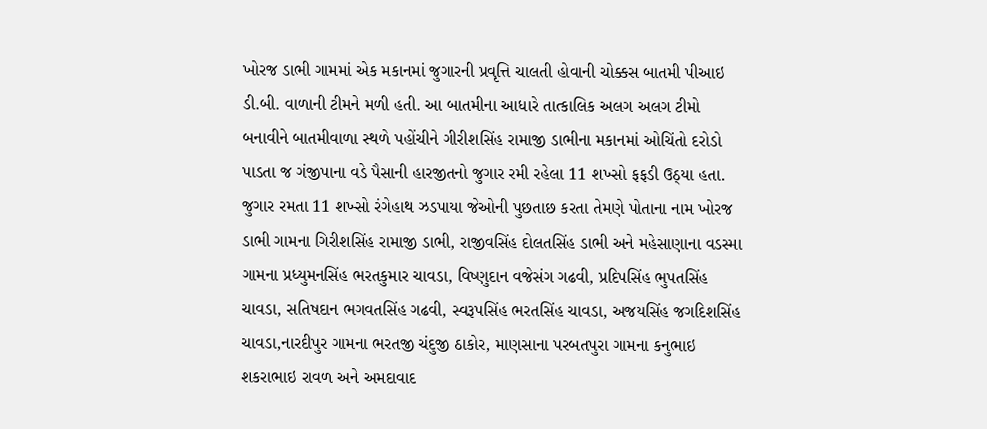ખોરજ ડાભી ગામમાં એક મકાનમાં જુગારની પ્રવૃત્તિ ચાલતી હોવાની ચોક્કસ બાતમી પીઆઇ ડી.બી. વાળાની ટીમને મળી હતી. આ બાતમીના આધારે તાત્કાલિક અલગ અલગ ટીમો બનાવીને બાતમીવાળા સ્થળે પહોંચીને ગીરીશસિંહ રામાજી ડાભીના મકાનમાં ઓચિંતો દરોડો પાડતા જ ગંજીપાના વડે પૈસાની હારજીતનો જુગાર રમી રહેલા 11 શખ્સો ફફડી ઉઠ્યા હતા. જુગાર રમતા 11 શખ્સો રંગેહાથ ઝડપાયા જેઓની પુછતાછ કરતા તેમણે પોતાના નામ ખોરજ ડાભી ગામના ગિરીશસિંહ રામાજી ડાભી, રાજીવસિંહ દોલતસિંહ ડાભી અને મહેસાણાના વડસ્મા ગામના પ્રધ્યુમનસિંહ ભરતકુમાર ચાવડા, વિષ્ણુદાન વજેસંગ ગઢવી, પ્રદિપસિંહ ભુપતસિંહ ચાવડા, સતિષદાન ભગવતસિંહ ગઢવી, સ્વરૂપસિંહ ભરતસિંહ ચાવડા, અજયસિંહ જગદિશસિંહ ચાવડા,નારદીપુર ગામના ભરતજી ચંદુજી ઠાકોર, માણસાના પરબતપુરા ગામના કનુભાઇ શકરાભાઇ રાવળ અને અમદાવાદ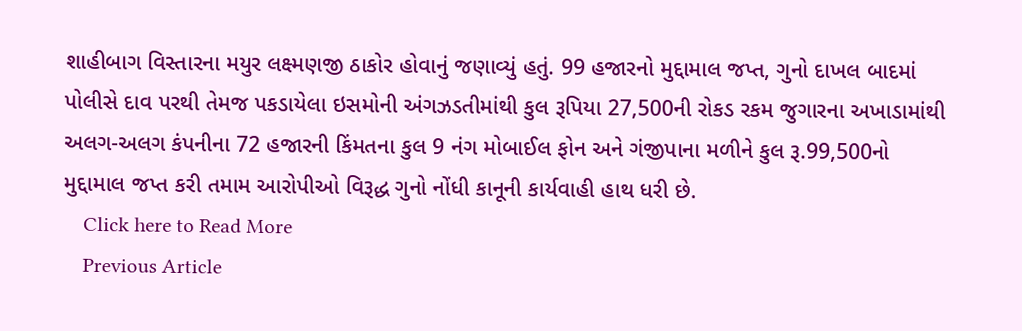શાહીબાગ વિસ્તારના મયુર લક્ષ્મણજી ઠાકોર હોવાનું જણાવ્યું હતું. 99 હજારનો મુદ્દામાલ જપ્ત, ગુનો દાખલ બાદમાં પોલીસે દાવ પરથી તેમજ પકડાયેલા ઇસમોની અંગઝડતીમાંથી કુલ રૂપિયા 27,500ની રોકડ રકમ જુગારના અખાડામાંથી અલગ-અલગ કંપનીના 72 હજારની કિંમતના કુલ 9 નંગ મોબાઈલ ફોન અને ગંજીપાના મળીને કુલ રૂ.99,500નો મુદ્દામાલ જપ્ત કરી તમામ આરોપીઓ વિરૂદ્ધ ગુનો નોંધી કાનૂની કાર્યવાહી હાથ ધરી છે.
    Click here to Read More
    Previous Article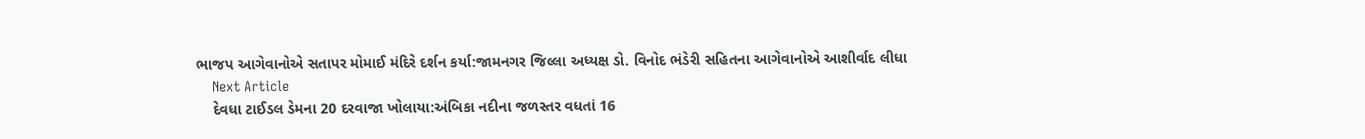ભાજપ આગેવાનોએ સતાપર મોમાઈ મંદિરે દર્શન કર્યા:જામનગર જિલ્લા અધ્યક્ષ ડો. વિનોદ ભંડેરી સહિતના આગેવાનોએ આશીર્વાદ લીધા
    Next Article
    દેવધા ટાઈડલ ડેમના 20 દરવાજા ખોલાયા:અંબિકા નદીના જળસ્તર વધતાં 16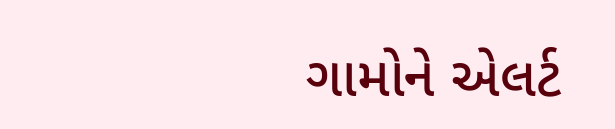ગામોને એલર્ટ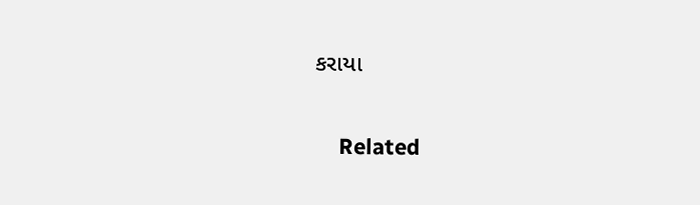કરાયા

    Related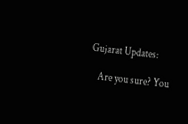Gujarat Updates:

    Are you sure? You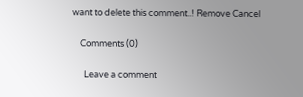want to delete this comment..! Remove Cancel

    Comments (0)

      Leave a comment